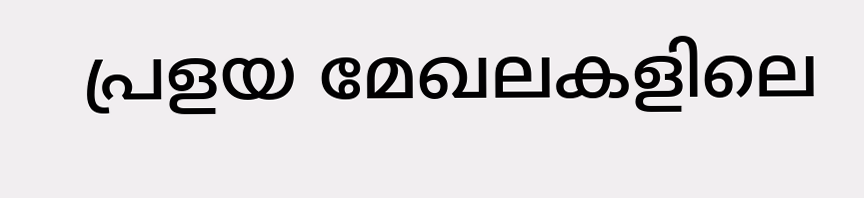പ്രളയ മേഖലകളിലെ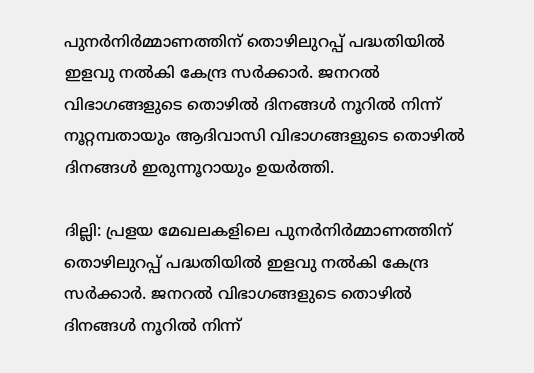പുനർനിര്‍മ്മാണത്തിന് തൊഴിലുറപ്പ് പദ്ധതിയില്‍ ഇളവു നല്‍കി കേന്ദ്ര സര്‍ക്കാര്‍. ജനറല്‍ വിഭാഗങ്ങളുടെ തൊഴില്‍ ദിനങ്ങള്‍ നൂറില്‍ നിന്ന് നൂറ്റമ്പതായും ആദിവാസി വിഭാഗങ്ങളുടെ തൊഴില്‍ ദിനങ്ങള്‍ ഇരുന്നൂറായും ഉയർത്തി.

ദില്ലി: പ്രളയ മേഖലകളിലെ പുനർനിര്‍മ്മാണത്തിന് തൊഴിലുറപ്പ് പദ്ധതിയില്‍ ഇളവു നല്‍കി കേന്ദ്ര സര്‍ക്കാര്‍. ജനറല്‍ വിഭാഗങ്ങളുടെ തൊഴില്‍ ദിനങ്ങള്‍ നൂറില്‍ നിന്ന്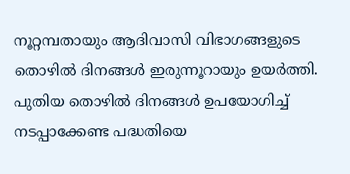നൂറ്റമ്പതായും ആദിവാസി വിഭാഗങ്ങളുടെ തൊഴില്‍ ദിനങ്ങള്‍ ഇരുന്നൂറായും ഉയർത്തി. പുതിയ തൊഴില്‍ ദിനങ്ങള്‍ ഉപയോഗിച്ച് നടപ്പാക്കേണ്ട പദ്ധതിയെ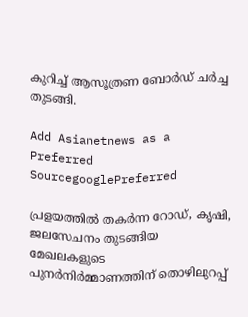കുറിച്ച് ആസൂത്രണ ബോർഡ് ചര്‍ച്ച തുടങ്ങി.

Add Asianetnews as a Preferred SourcegooglePreferred

പ്രളയത്തില്‍ തകര്‍ന്ന റോഡ്, കൃഷി, ജലസേചനം തുടങ്ങിയ മേഖലകളുടെ പുനര്‍നിര്‍മ്മാണത്തിന് തൊഴിലുറപ്പ്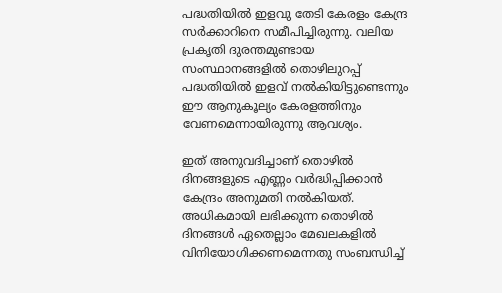പദ്ധതിയില്‍ ഇളവു തേടി കേരളം കേന്ദ്ര സര്‍ക്കാറിനെ സമീപിച്ചിരുന്നു. വലിയ പ്രകൃതി ദുരന്തമുണ്ടായ സംസ്ഥാനങ്ങളില്‍ തൊഴിലുറപ്പ് പദ്ധതിയില്‍ ഇളവ് നല്‍കിയിട്ടുണ്ടെന്നും ഈ ആനുകൂല്യം കേരളത്തിനും വേണമെന്നായിരുന്നു ആവശ്യം.

ഇത് അനുവദിച്ചാണ് തൊഴില്‍ ദിനങ്ങളുടെ എണ്ണം വര്‍ദ്ധിപ്പിക്കാന്‍ കേന്ദ്രം അനുമതി നല്‍കിയത്. അധികമായി ലഭിക്കുന്ന തൊഴില്‍ ദിനങ്ങള്‍ ഏതെല്ലാം മേഖലകളില്‍ വിനിയോഗിക്കണമെന്നതു സംബന്ധിച്ച്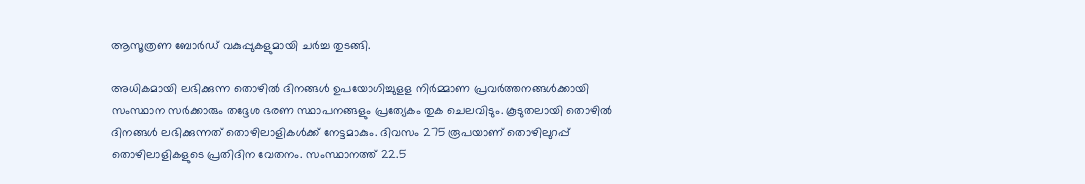ആസൂത്രണ ബോര്‍ഡ് വകുപ്പുകളുമായി ചർച്ച തുടങ്ങി.

അധികമായി ലഭിക്കുന്ന തൊഴില്‍ ദിനങ്ങള്‍ ഉപയോഗിച്ചുളള നിർമ്മാണ പ്രവര്‍ത്തനങ്ങള്‍ക്കായി സംസ്ഥാന സര്‍ക്കാരും തദ്ദേശ ഭരണ സ്ഥാപനങ്ങളും പ്രത്യേകം തുക ചെലവിടും. കൂടുതലായി തൊഴില്‍ ദിനങ്ങള്‍ ലഭിക്കുന്നത് തൊഴിലാളികള്‍ക്ക് നേട്ടമാകും. ദിവസം 275 രൂപയാണ് തൊഴിലുറപ്പ് തൊഴിലാളികളുടെ പ്രതിദിന വേതനം. സംസ്ഥാനത്ത് 22.5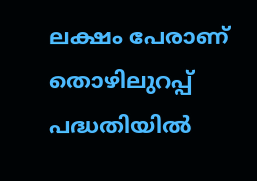ലക്ഷം പേരാണ് തൊഴിലുറപ്പ് പദ്ധതിയില്‍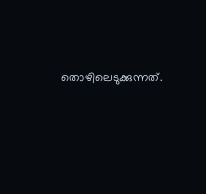തൊഴിലെടുക്കുന്നത്.